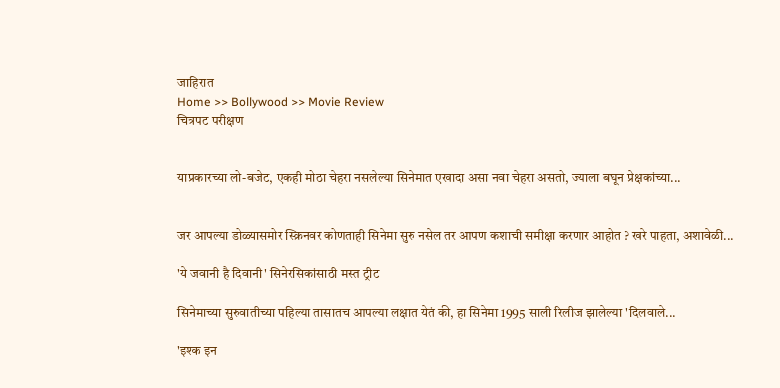जाहिरात
Home >> Bollywood >> Movie Review
चित्रपट परीक्षण


याप्रकारच्या लो-बजेट, एकही मोठा चेहरा नसलेल्या सिनेमात एखादा असा नवा चेहरा असतो, ज्याला बघून प्रेक्षकांच्या...


जर आपल्या डोळ्यासमोर स्क्रिनवर कोणताही सिनेमा सुरु नसेल तर आपण कशाची समीक्षा करणार आहोत ? खरे पाहता, अशावेळी...

'ये जवानी है दिवानी' सिनेरसिकांसाठी मस्त ट्रीट

सिनेमाच्या सुरुवातीच्या पहिल्या तासातच आपल्या लक्षात येतं की, हा सिनेमा 1995 साली रिलीज झालेल्या 'दिलवाले...

'इश्क इन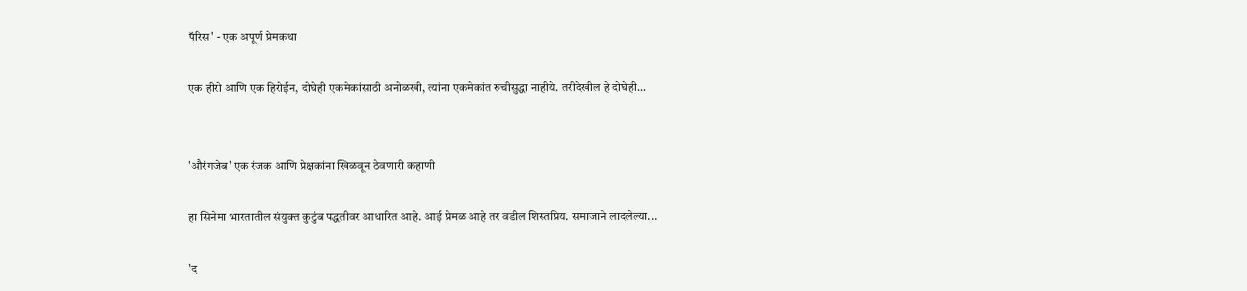पॅरिस' - एक अपूर्ण प्रेमकथा

एक हीरो आणि एक हिरोईन, दोघेही एकमेकांसाठी अनोळखी, त्यांना एकमेकांत रुचीसुद्धा नाहीये. तरीदेखील हे दोघेही...


'औरंगजेब' एक रंजक आणि प्रेक्षकांना खिळवून ठेवणारी कहाणी

हा सिनेमा भारतातील संयुक्त कुटुंब पद्धतीवर आधारित आहे. आई प्रेमळ आहे तर वडील शिस्तप्रिय. समाजाने लादलेल्या...

'द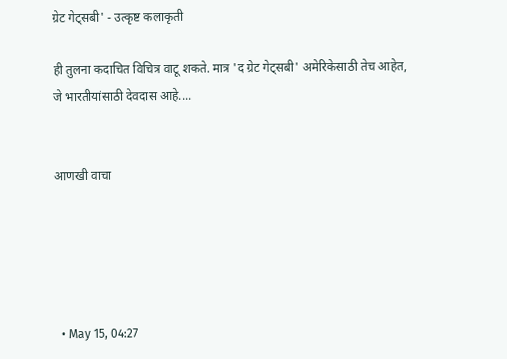ग्रेट गेट्सबी' - उत्कृष्ट कलाकृती

ही तुलना कदाचित विचित्र वाटू शकते. मात्र 'द ग्रेट गेट्सबी' अमेरिकेसाठी तेच आहेत, जे भारतीयांसाठी देवदास आहे....


आणखी वाचा





  • May 15, 04:27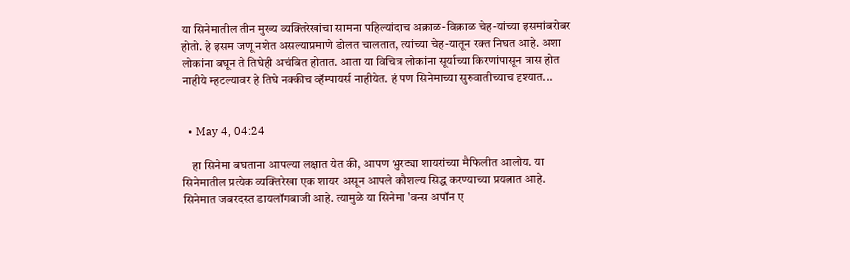या सिनेमातील तीन मुख्य व्यक्तिरेखांचा सामना पहिल्यांदाच अक्राळ-विक्राळ चेह-यांच्या इसमांबरोबर होतो. हे इसम जणू नशेत असल्याप्रमाणे डोलत चालतात, त्यांच्या चेह-यातून रक्त निघत आहे. अशा लोकांना बघून ते तिघेही अचंबित होतात. आता या विचित्र लोकांना सूर्याच्या किरणांपासून त्रास होत नाहीये म्हटल्यावर हे तिघे नक्कीच व्हॅम्पायर्स नाहीयेत. हं पण सिनेमाच्या सुरुवातीच्याच दृश्यात...


  • May 4, 04:24

    हा सिनेमा बघताना आपल्या लक्षात येत की, आपण भुरट्या शायरांच्या मैफिलीत आलोय. या सिनेमातील प्रत्येक व्यक्तिरेखा एक शायर असून आपले कौशल्य सिद्ध करण्याच्या प्रयत्नात आहे. सिनेमात जबरदस्त डायलॉगबाजी आहे. त्यामुळे या सिनेमा 'वन्स अपॉन ए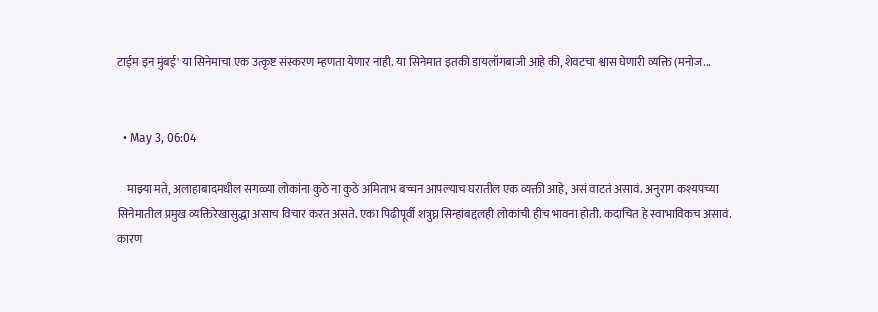टाईम इन मुंबई' या सिनेमाचा एक उत्कृष्ट संस्करण म्हणता येणार नाही. या सिनेमात इतकी डायलॉगबाजी आहे की, शेवटचा श्वास घेणारी व्यक्ति (मनोज...


  • May 3, 06:04

    माझ्या मते, अलाहाबादमधील सगळ्या लोकांना कुठे ना कुठे अमिताभ बच्चन आपल्याच घरातील एक व्यक्ती आहे, असं वाटतं असावं. अनुराग कश्यपच्या सिनेमातील प्रमुख व्यक्तिरेखासुद्धा असाच विचार करत असते. एका पिढीपूर्वी शत्रुघ्न सिन्हांबद्दलही लोकांची हीच भावना होती. कदाचित हे स्वाभाविकच असावं. कारण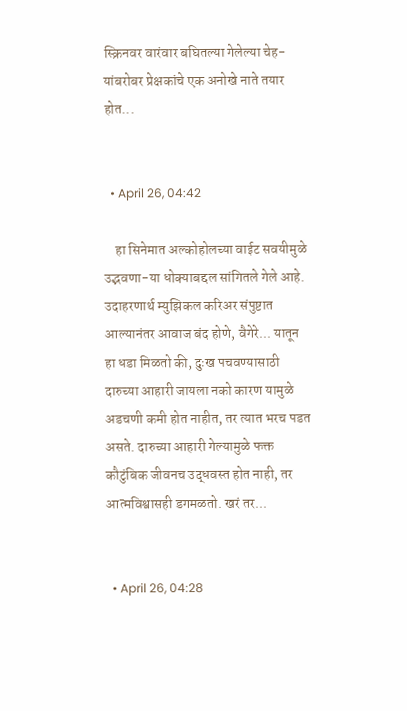स्क्रिनवर वारंवार बघितल्या गेलेल्या चेह-यांबरोबर प्रेक्षकांचे एक अनोखे नाते तयार होत...


  • April 26, 04:42

    हा सिनेमात अल्कोहोलच्या वाईट सवयीमुळे उद्भवणा-या धोक्याबद्दल सांगितले गेले आहे. उदाहरणार्थ म्युझिकल करिअर संपुष्टात आल्यानंतर आवाज बंद होणे, वैगेरे... यातून हा धडा मिळतो की, दुःख पचवण्यासाठी दारुच्या आहारी जायला नको कारण यामुळे अडचणी कमी होत नाहीत, तर त्यात भरच पडत असते. दारुच्या आहारी गेल्यामुळे फक्त कौटुंबिक जीवनच उद्धवस्त होत नाही, तर आत्मविश्वासही डगमळतो. खरं तर...


  • April 26, 04:28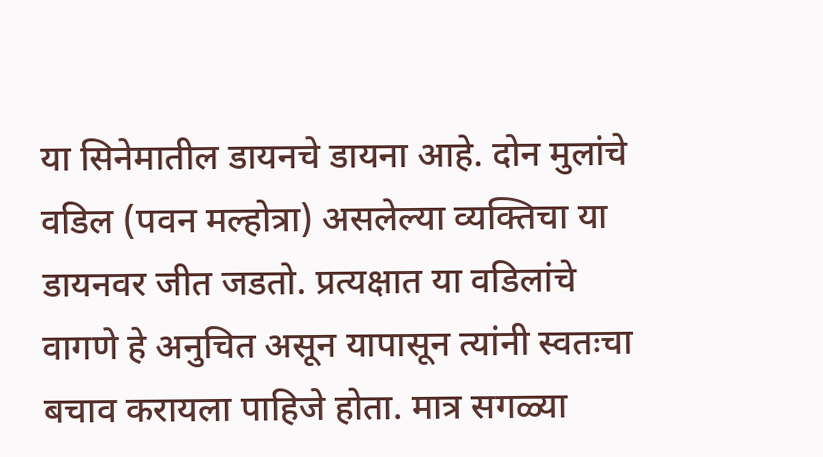या सिनेमातील डायनचे डायना आहे. दोन मुलांचे वडिल (पवन मल्होत्रा) असलेल्या व्यक्तिचा या डायनवर जीत जडतो. प्रत्यक्षात या वडिलांचे वागणे हे अनुचित असून यापासून त्यांनी स्वतःचा बचाव करायला पाहिजे होता. मात्र सगळ्या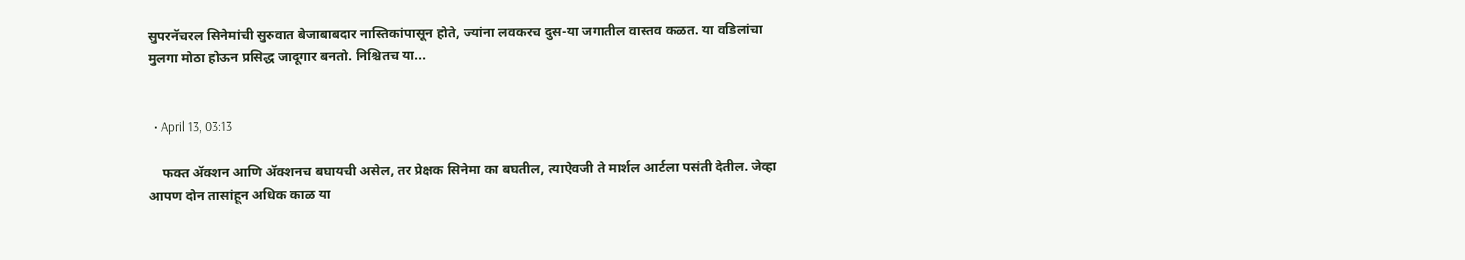सुपरनॅचरल सिनेमांची सुरुवात बेजाबाबदार नास्तिकांपासून होते, ज्यांना लवकरच दुस-या जगातील वास्तव कळत. या वडिलांचा मुलगा मोठा होऊन प्रसिद्ध जादूगार बनतो. निश्चितच या...


  • April 13, 03:13

    फक्त अ‍ॅक्शन आणि अ‍ॅक्शनच बघायची असेल, तर प्रेक्षक सिनेमा का बघतील, त्याऐवजी ते मार्शल आर्टला पसंती देतील. जेव्हा आपण दोन तासांहून अधिक काळ या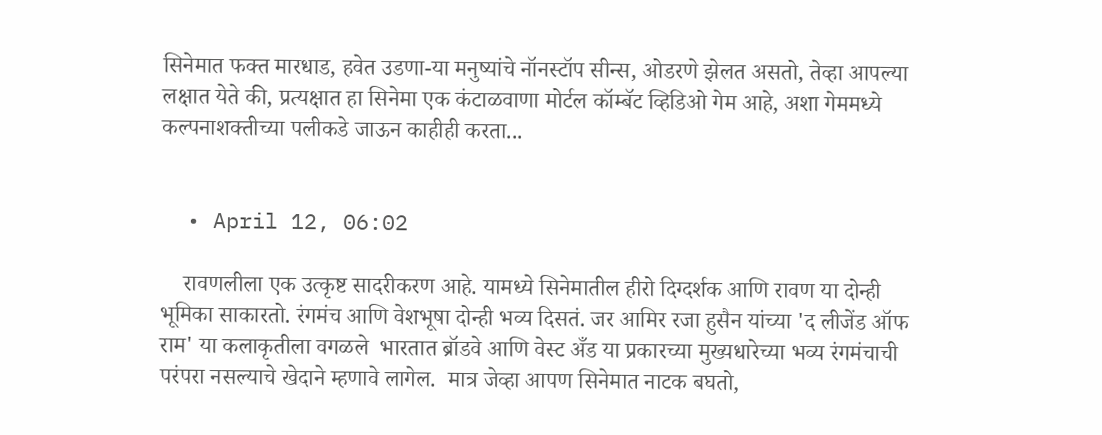सिनेमात फक्त मारधाड, हवेत उडणा-या मनुष्यांचे नॉनस्टॉप सीन्स, ओडरणे झेलत असतो, तेव्हा आपल्या लक्षात येते की, प्रत्यक्षात हा सिनेमा एक कंटाळवाणा मोर्टल कॉम्बॅट व्हिडिओ गेम आहे, अशा गेममध्ये कल्पनाशक्तीच्या पलीकडे जाऊन काहीही करता...


  • April 12, 06:02

    रावणलीला एक उत्कृष्ट सादरीकरण आहे. यामध्ये सिनेमातील हीरो दिग्दर्शक आणि रावण या दोन्ही भूमिका साकारतो. रंगमंच आणि वेशभूषा दोन्ही भव्य दिसतं. जर आमिर रजा हुसैन यांच्या 'द लीजेंड ऑफ राम' या कलाकृतीला वगळले  भारतात ब्रॉडवे आणि वेस्ट अँड या प्रकारच्या मुख्यधारेच्या भव्य रंगमंचाची परंपरा नसल्याचे खेदाने म्हणावे लागेल.  मात्र जेव्हा आपण सिनेमात नाटक बघतो,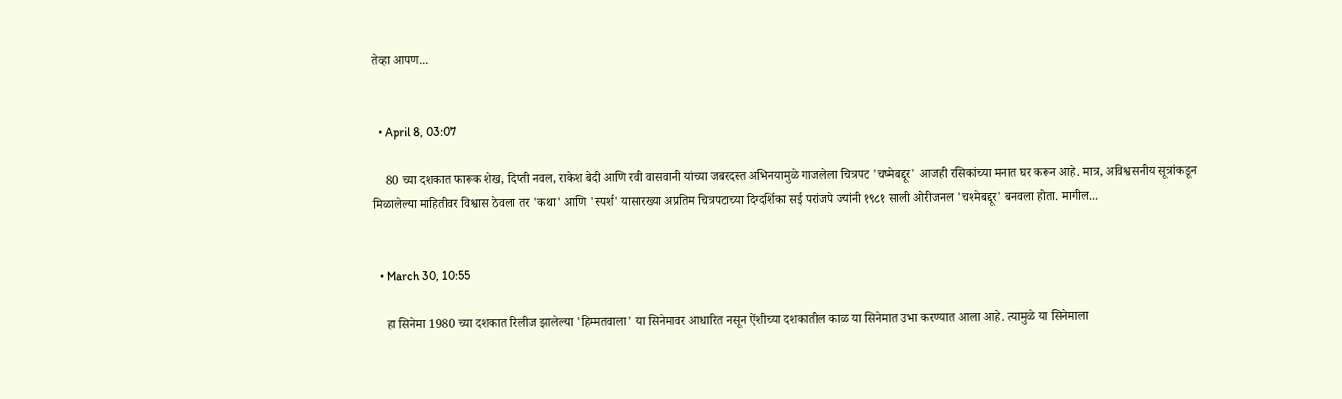तेव्हा आपण...


  • April 8, 03:07

    80 च्‍या दशकात फारूक शेख, दिप्‍ती नवल, राकेश बेदी आणि रवी वासवानी यांच्‍या जबरदस्‍त अभिनयामुळे गाजलेला चित्रपट 'चष्‍मेबद्दूर' आजही रसिकांच्‍या मनात घर करून आहे. मात्र, अविश्वसनीय सूत्रांकडून मिळालेल्या माहितीवर विश्वास ठेवला तर 'कथा' आणि 'स्पर्श' यासारख्या अप्रतिम चित्रपटाच्या दिग्दर्शिका सई परांजपे ज्यांनी १९८१ साली ओरीजनल 'चश्मेबद्दूर' बनवला होता. मागील...


  • March 30, 10:55

    हा सिनेमा 1980 च्या दशकात रिलीज झालेल्या 'हिम्मतवाला' या सिनेमावर आधारित नसून ऐंशीच्या दशकातील काळ या सिनेमात उभा करण्यात आला आहे. त्यामुळे या सिनेमाला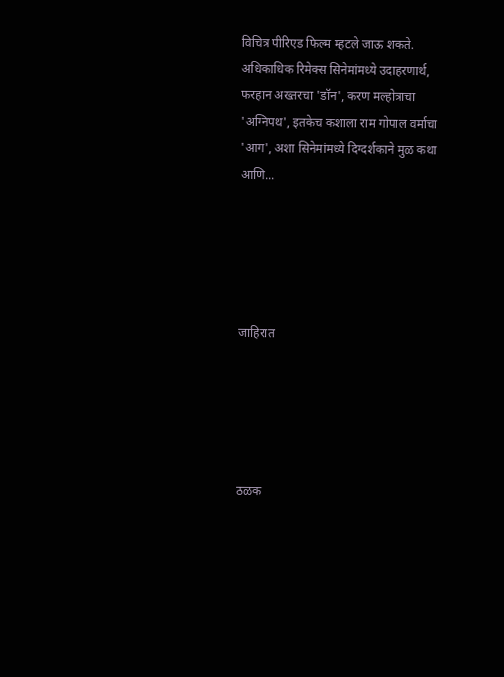विचित्र पीरिएड फिल्म म्हटले जाऊ शकते. अधिकाधिक रिमेक्स सिनेमांमध्ये उदाहरणार्थ, फरहान अख्तरचा 'डॉन', करण मल्होत्राचा 'अग्निपथ', इतकेच कशाला राम गोपाल वर्माचा 'आग', अशा सिनेमांमध्ये दिग्दर्शकाने मुळ कथा आणि...





जाहिरात





ठळक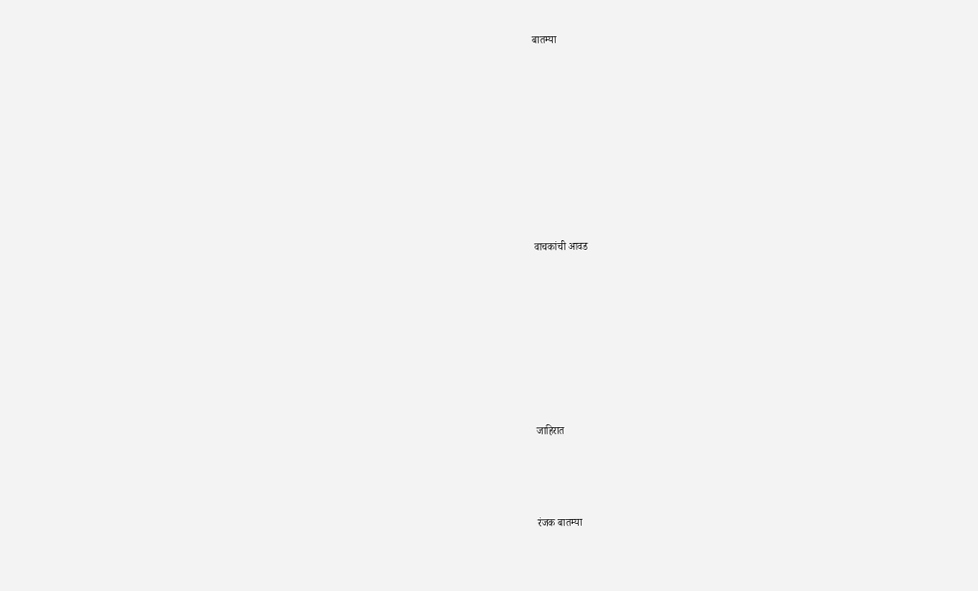बातम्या








वाचकांची आवड







जाहिरात



रंजक बातम्या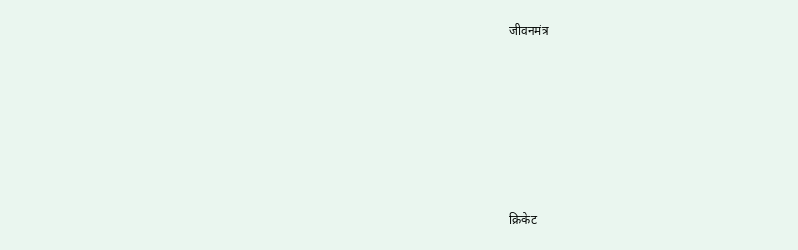जीवनमंत्र








क्रिकेट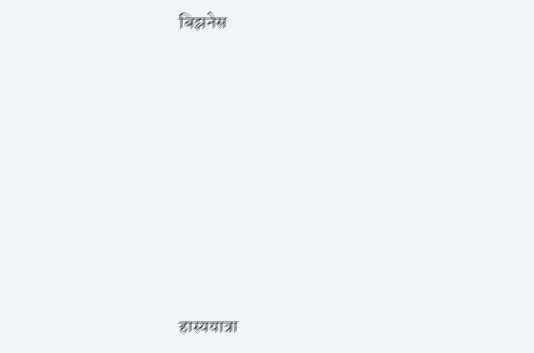बिझनेस








हास्ययात्रा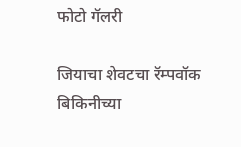फोटो गॅलरी

जियाचा शेवटचा रॅम्पवॉक
बि‍किनीच्या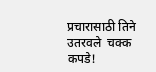प्रचारासाठी तिने उतरवले  चक्क कपडे!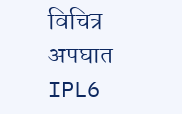विचित्र अपघात
IPL6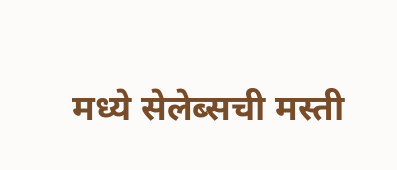मध्‍ये सेलेब्‍सची मस्‍ती